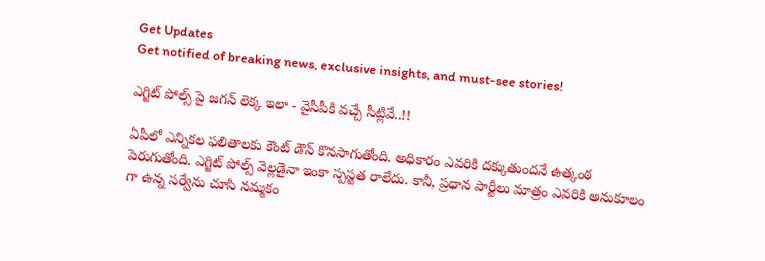Get Updates
Get notified of breaking news, exclusive insights, and must-see stories!

ఎగ్జిట్ పోల్స్ పై జగన్ లెక్క ఇలా - వైసీపీకి వచ్చే సీట్లివే..!!

ఏపీలో ఎన్నికల ఫలితాలకు కౌంట్ డౌన్ కొనసాగుతోంది. అధికారం ఎవరికి దక్కుతుందనే ఉత్కంఠ పెరుగుతోంది. ఎగ్జిట్ పోల్స్ వెల్లడైనా ఇంకా స్పస్టత రాలేదు. కానీ, ప్రధాన పార్టీలు మాత్రం ఎవరికి అనుకూలం గా ఉన్న సర్వేను చూసి నమ్మకం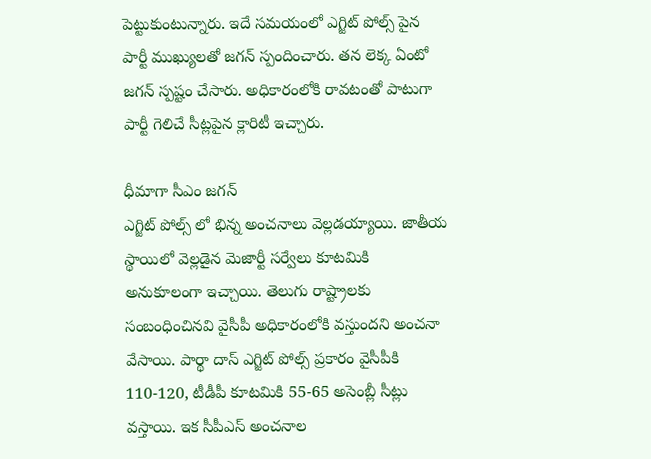పెట్టుకుంటున్నారు. ఇదే సమయంలో ఎగ్జిట్ పోల్స్ పైన పార్టీ ముఖ్యులతో జగన్ స్పందించారు. తన లెక్క ఏంటో జగన్ స్పష్టం చేసారు. అధికారంలోకి రావటంతో పాటుగా పార్టీ గెలిచే సీట్లపైన క్లారిటీ ఇచ్చారు.

ధీమాగా సీఎం జగన్
ఎగ్జిట్ పోల్స్ లో భిన్న అంచనాలు వెల్లడయ్యాయి. జాతీయ స్థాయిలో వెల్లడైన మెజార్టీ సర్వేలు కూటమికి అనుకూలంగా ఇచ్చాయి. తెలుగు రాష్ట్రాలకు సంబంధించినవి వైసీపీ అధికారంలోకి వస్తుందని అంచనా వేసాయి. పార్థా దాస్‌ ఎగ్జిట్‌ పోల్స్‌ ప్రకారం వైసీపీకి 110-120, టీడీపీ కూటమికి 55-65 అసెంబ్లీ సీట్లు వస్తాయి. ఇక సీపీఎస్‌ అంచనాల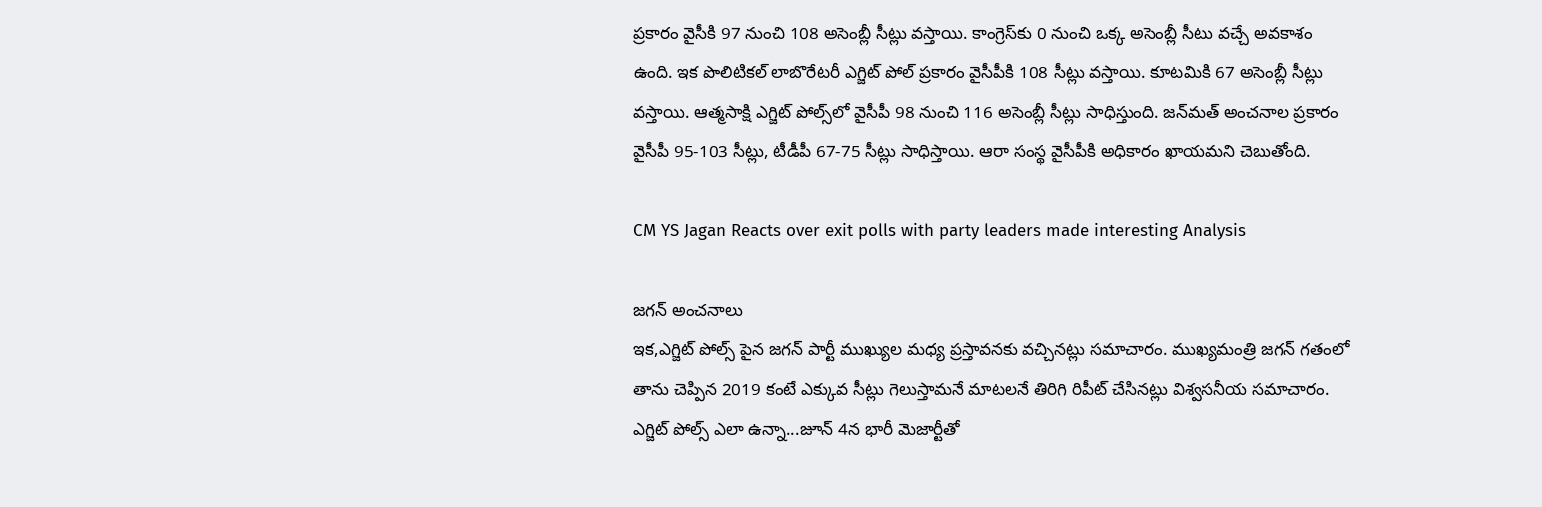ప్రకారం వైసీకి 97 నుంచి 108 అసెంబ్లీ సీట్లు వస్తాయి. కాంగ్రెస్‌కు 0 నుంచి ఒక్క అసెంబ్లీ సీటు వచ్చే అవకాశం ఉంది. ఇక పొలిటికల్‌ లాబొరేటరీ ఎగ్జిట్ పోల్ ప్రకారం వైసీపీకి 108 సీట్లు వస్తాయి. కూటమికి 67 అసెంబ్లీ సీట్లు వస్తాయి. ఆత్మసాక్షి ఎగ్జిట్‌ పోల్స్‌లో వైసీపీ 98 నుంచి 116 అసెంబ్లీ సీట్లు సాధిస్తుంది. జన్‌మత్‌ అంచనాల ప్రకారం వైసీపీ 95-103 సీట్లు, టీడీపీ 67-75 సీట్లు సాధిస్తాయి. ఆరా సంస్థ వైసీపీకి అధికారం ఖాయమని చెబుతోంది.

CM YS Jagan Reacts over exit polls with party leaders made interesting Analysis

జగన్ అంచనాలు
ఇక,ఎగ్జిట్ పోల్స్ పైన జగన్ పార్టీ ముఖ్యుల మధ్య ప్రస్తావనకు వచ్చినట్లు సమాచారం. ముఖ్యమంత్రి జగన్ గతంలో తాను చెప్పిన 2019 కంటే ఎక్కువ సీట్లు గెలుస్తామనే మాటలనే తిరిగి రిపీట్ చేసినట్లు విశ్వసనీయ సమాచారం. ఎగ్జిట్ పోల్స్ ఎలా ఉన్నా...జూన్ 4న భారీ మెజార్టీతో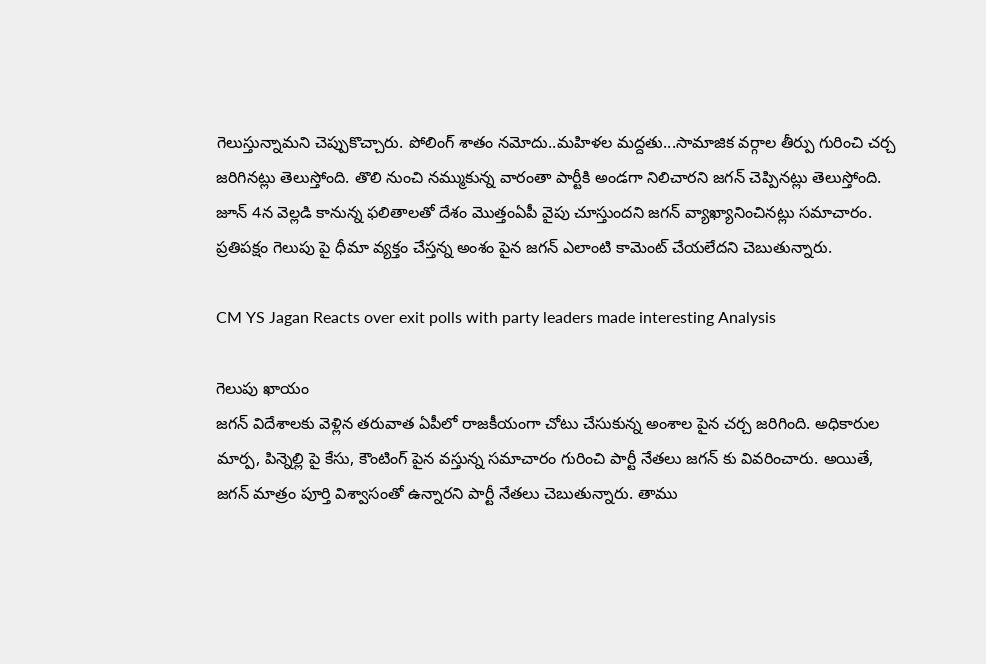గెలుస్తున్నామని చెప్పుకొచ్చారు. పోలింగ్ శాతం నమోదు..మహిళల మద్దతు...సామాజిక వర్గాల తీర్పు గురించి చర్చ జరిగినట్లు తెలుస్తోంది. తొలి నుంచి నమ్ముకున్న వారంతా పార్టీకి అండగా నిలిచారని జగన్ చెప్పినట్లు తెలుస్తోంది. జూన్ 4న వెల్లడి కానున్న ఫలితాలతో దేశం మొత్తంఏపీ వైపు చూస్తుందని జగన్ వ్యాఖ్యానించినట్లు సమాచారం. ప్రతిపక్షం గెలుపు పై ధీమా వ్యక్తం చేస్తన్న అంశం పైన జగన్ ఎలాంటి కామెంట్ చేయలేదని చెబుతున్నారు.

CM YS Jagan Reacts over exit polls with party leaders made interesting Analysis

గెలుపు ఖాయం
జగన్ విదేశాలకు వెళ్లిన తరువాత ఏపీలో రాజకీయంగా చోటు చేసుకున్న అంశాల పైన చర్చ జరిగింది. అధికారుల మార్ప, పిన్నెల్లి పై కేసు, కౌంటింగ్ పైన వస్తున్న సమాచారం గురించి పార్టీ నేతలు జగన్ కు వివరించారు. అయితే, జగన్ మాత్రం పూర్తి విశ్వాసంతో ఉన్నారని పార్టీ నేతలు చెబుతున్నారు. తాము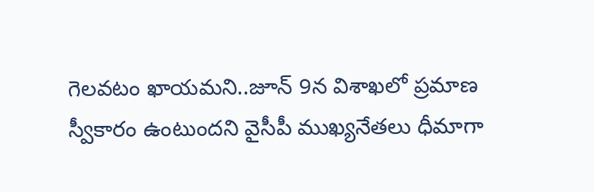గెలవటం ఖాయమని..జూన్ 9న విశాఖలో ప్రమాణ స్వీకారం ఉంటుందని వైసీపీ ముఖ్యనేతలు ధీమాగా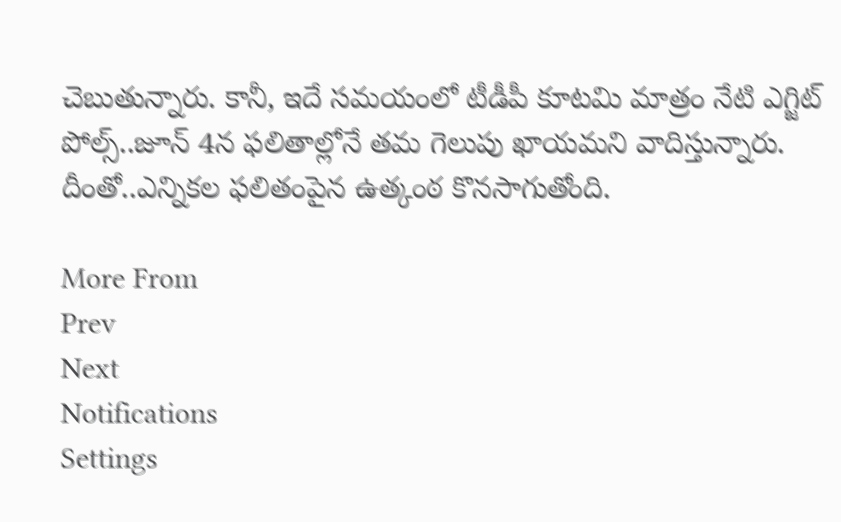చెబుతున్నారు. కానీ, ఇదే సమయంలో టీడీపీ కూటమి మాత్రం నేటి ఎగ్జిట్ పోల్స్..జూన్ 4న ఫలితాల్లోనే తమ గెలుపు ఖాయమని వాదిస్తున్నారు. దీంతో..ఎన్నికల ఫలితంపైన ఉత్కంఠ కొనసాగుతోంది.

More From
Prev
Next
Notifications
Settings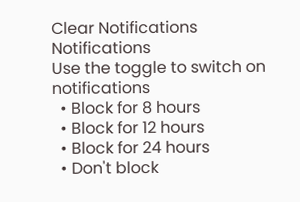Clear Notifications
Notifications
Use the toggle to switch on notifications
  • Block for 8 hours
  • Block for 12 hours
  • Block for 24 hours
  • Don't block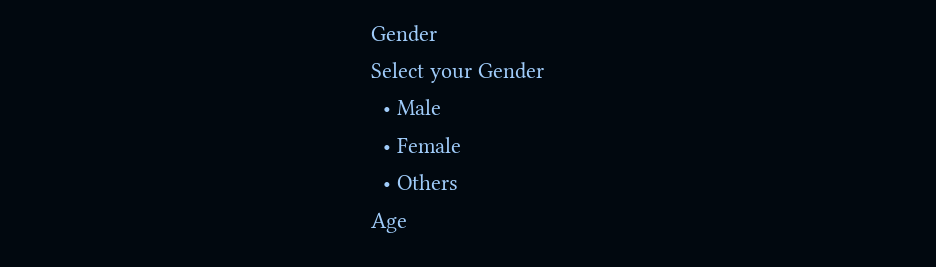Gender
Select your Gender
  • Male
  • Female
  • Others
Age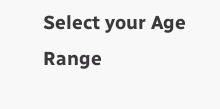Select your Age Range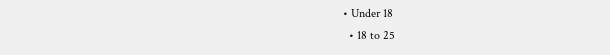• Under 18
  • 18 to 25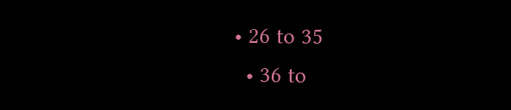• 26 to 35
  • 36 to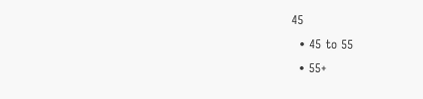45
  • 45 to 55
  • 55+